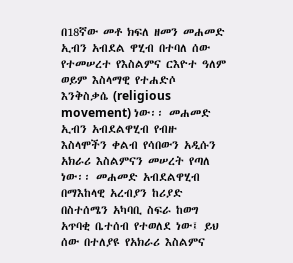በ18ኛው መቶ ክፍለ ዘመን መሐመድ ኢብን አብደል ዋሂብ በተባለ ሰው የተመሠረተ የእስልምና ርእዮተ ዓለም ወይም እስላማዊ የተሐድሶ እንቅስቃሴ (religious movement) ነው፡፡ መሐመድ ኢብን አብደልዋሂብ የብዙ እስላሞችን ቀልብ የሳበውን አዲሱን አክራሪ እስልምናን መሠረት የጣለ ነው፡፡ መሐመድ አብደልዋሂብ በማእከላዊ አረብያን ከሪያድ በስተሰሜን አካባቢ ስፍራ ከወግ አጥባቂ ቤተሰብ የተወለደ ነው፤ ይህ ሰው በተለያዩ የአክራሪ እስልምና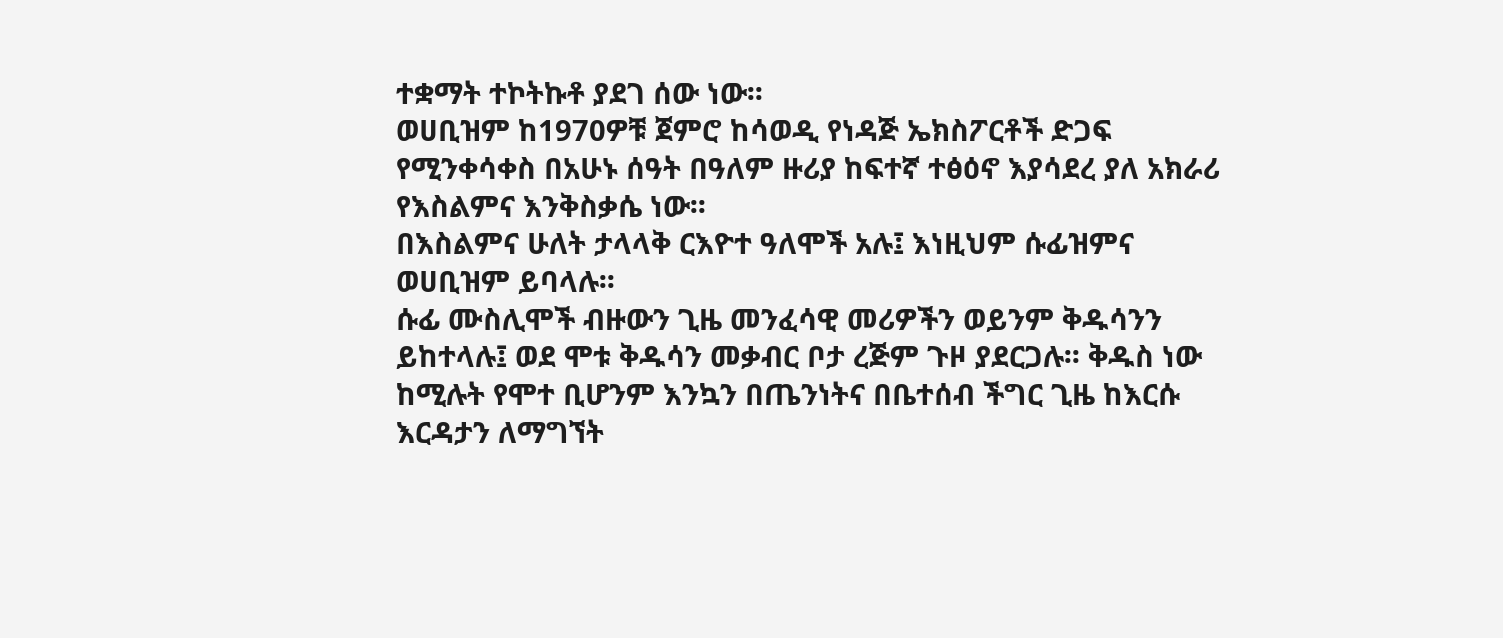ተቋማት ተኮትኩቶ ያደገ ሰው ነው፡፡
ወሀቢዝም ከ1970ዎቹ ጀምሮ ከሳወዲ የነዳጅ ኤክስፖርቶች ድጋፍ የሚንቀሳቀስ በአሁኑ ሰዓት በዓለም ዙሪያ ከፍተኛ ተፅዕኖ እያሳደረ ያለ አክራሪ የእስልምና እንቅስቃሴ ነው፡፡
በእስልምና ሁለት ታላላቅ ርእዮተ ዓለሞች አሉ፤ እነዚህም ሱፊዝምና ወሀቢዝም ይባላሉ፡፡
ሱፊ ሙስሊሞች ብዙውን ጊዜ መንፈሳዊ መሪዎችን ወይንም ቅዱሳንን ይከተላሉ፤ ወደ ሞቱ ቅዱሳን መቃብር ቦታ ረጅም ጉዞ ያደርጋሉ፡፡ ቅዱስ ነው ከሚሉት የሞተ ቢሆንም እንኳን በጤንነትና በቤተሰብ ችግር ጊዜ ከእርሱ እርዳታን ለማግኘት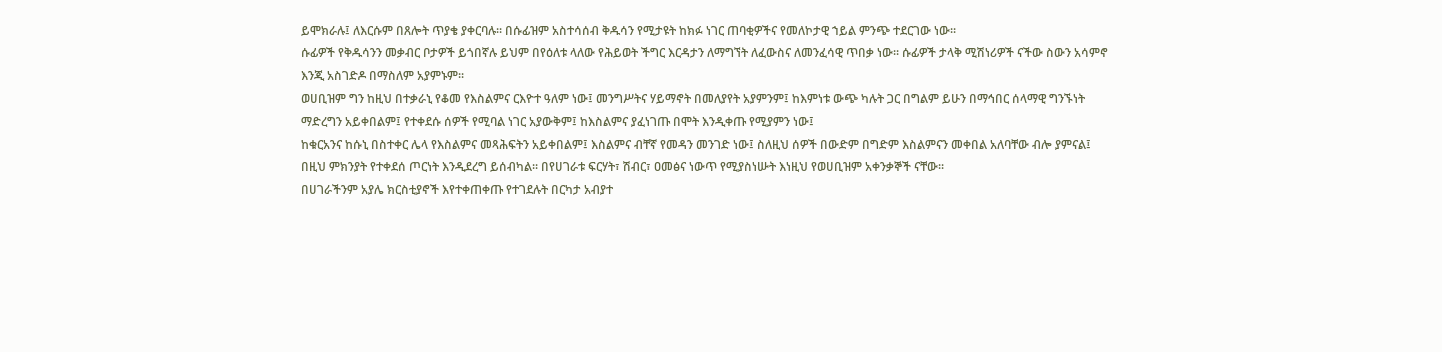ይሞክራሉ፤ ለእርሱም በጸሎት ጥያቄ ያቀርባሉ፡፡ በሱፊዝም አስተሳሰብ ቅዱሳን የሚታዩት ከክፉ ነገር ጠባቂዎችና የመለኮታዊ ኀይል ምንጭ ተደርገው ነው፡፡
ሱፊዎች የቅዱሳንን መቃብር ቦታዎች ይጎበኛሉ ይህም በየዕለቱ ላለው የሕይወት ችግር እርዳታን ለማግኘት ለፈውስና ለመንፈሳዊ ጥበቃ ነው፡፡ ሱፊዎች ታላቅ ሚሽነሪዎች ናችው ስውን አሳምኖ እንጂ አስገድዶ በማስለም አያምኑም፡፡
ወሀቢዝም ግን ከዚህ በተቃራኒ የቆመ የእስልምና ርእዮተ ዓለም ነው፤ መንግሥትና ሃይማኖት በመለያየት አያምንም፤ ከእምነቱ ውጭ ካሉት ጋር በግልም ይሁን በማኅበር ሰላማዊ ግንኙነት ማድረግን አይቀበልም፤ የተቀደሱ ሰዎች የሚባል ነገር አያውቅም፤ ከእስልምና ያፈነገጡ በሞት እንዲቀጡ የሚያምን ነው፤
ከቁርአንና ከሱኒ በስተቀር ሌላ የእስልምና መጻሕፍትን አይቀበልም፤ እስልምና ብቸኛ የመዳን መንገድ ነው፤ ስለዚህ ሰዎች በውድም በግድም እስልምናን መቀበል አለባቸው ብሎ ያምናል፤ በዚህ ምክንያት የተቀደሰ ጦርነት እንዲደረግ ይሰብካል፡፡ በየሀገራቱ ፍርሃት፣ ሽብር፣ ዐመፅና ነውጥ የሚያስነሡት እነዚህ የወሀቢዝም አቀንቃኞች ናቸው፡፡
በሀገራችንም አያሌ ክርስቲያኖች እየተቀጠቀጡ የተገደሉት በርካታ አብያተ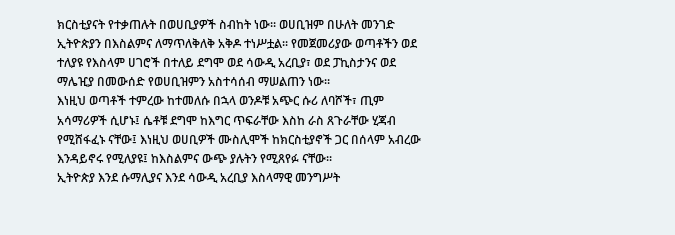ክርስቲያናት የተቃጠሉት በወሀቢያዎች ስብከት ነው፡፡ ወሀቢዝም በሁለት መንገድ ኢትዮጵያን በእስልምና ለማጥለቅለቅ አቅዶ ተነሥቷል፡፡ የመጀመሪያው ወጣቶችን ወደ ተለያዩ የእስላም ሀገሮች በተለይ ደግሞ ወደ ሳውዲ አረቢያ፣ ወደ ፓኪስታንና ወደ ማሌዢያ በመውሰድ የወሀቢዝምን አስተሳሰብ ማሠልጠን ነው፡፡
እነዚህ ወጣቶች ተምረው ከተመለሱ በኋላ ወንዶቹ አጭር ሱሪ ለባሾች፣ ጢም አሳማሪዎች ሲሆኑ፤ ሴቶቹ ደግሞ ከእግር ጥፍራቸው እስከ ራስ ጸጉራቸው ሂጃብ የሚሸፋፈኑ ናቸው፤ እነዚህ ወሀቢዎች ሙስሊሞች ከክርስቲያኖች ጋር በሰላም አብረው እንዳይኖሩ የሚለያዩ፤ ከእስልምና ውጭ ያሉትን የሚጸየፉ ናቸው፡፡
ኢትዮጵያ እንደ ሱማሊያና እንደ ሳውዲ አረቢያ እስላማዊ መንግሥት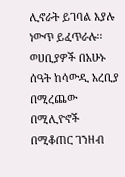ሊኖራት ይገባል እያሉ ነውጥ ይፈጥራሉ፡፡ ወሀቢያዎች በአሁኑ ሰዓት ከሳውዲ አረቢያ በሚረጨው በሚሊዮኖች በሚቆጠር ገንዘብ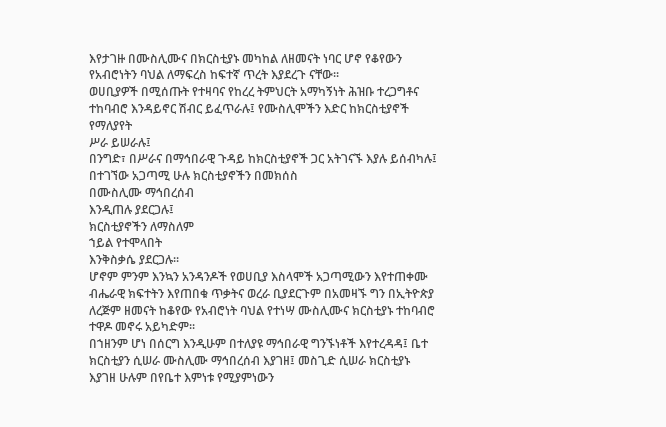እየታገዙ በሙስሊሙና በክርስቲያኑ መካከል ለዘመናት ነባር ሆኖ የቆየውን የአብሮነትን ባህል ለማፍረስ ከፍተኛ ጥረት እያደረጉ ናቸው፡፡
ወሀቢያዎች በሚሰጡት የተዛባና የከረረ ትምህርት አማካኝነት ሕዝቡ ተረጋግቶና ተከባብሮ እንዳይኖር ሽብር ይፈጥራሉ፤ የሙስሊሞችን እድር ከክርስቲያኖች የማለያየት
ሥራ ይሠራሉ፤
በንግድ፣ በሥራና በማኅበራዊ ጉዳይ ከክርስቲያኖች ጋር አትገናኙ እያሉ ይሰብካሉ፤ በተገኘው አጋጣሚ ሁሉ ክርስቲያኖችን በመክሰስ
በሙስሊሙ ማኅበረሰብ
እንዲጠሉ ያደርጋሉ፤
ክርስቲያኖችን ለማስለም
ኀይል የተሞላበት
እንቅስቃሴ ያደርጋሉ፡፡
ሆኖም ምንም እንኳን አንዳንዶች የወሀቢያ እስላሞች አጋጣሚውን እየተጠቀሙ ብሔራዊ ክፍተትን እየጠበቁ ጥቃትና ወረራ ቢያደርጉም በአመዛኙ ግን በኢትዮጵያ ለረጅም ዘመናት ከቆየው የአብሮነት ባህል የተነሣ ሙስሊሙና ክርስቲያኑ ተከባብሮ ተዋዶ መኖሩ አይካድም፡፡
በኀዘንም ሆነ በሰርግ እንዲሁም በተለያዩ ማኅበራዊ ግንኙነቶች እየተረዳዳ፤ ቤተ ክርስቲያን ሲሠራ ሙስሊሙ ማኅበረሰብ እያገዘ፤ መስጊድ ሲሠራ ክርስቲያኑ እያገዘ ሁሉም በየቤተ እምነቱ የሚያምነውን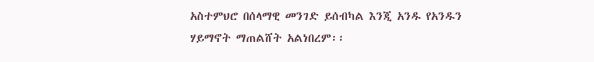አስተምህሮ በሰላማዊ መንገድ ይሰብካል እንጂ አንዱ የአንዱን ሃይማኖት ማጠልሸት አልነበረም፡፡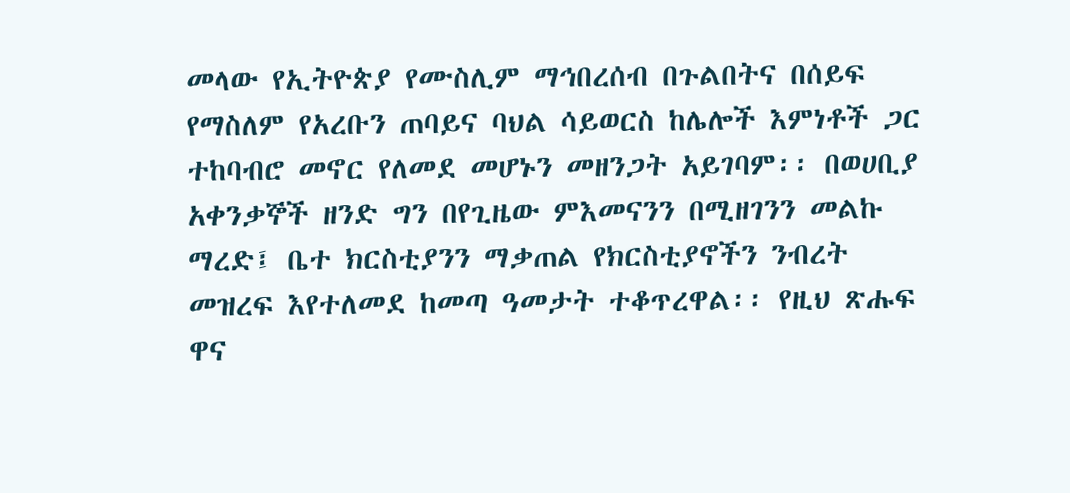መላው የኢትዮጵያ የሙስሊም ማኅበረሰብ በጉልበትና በሰይፍ የማስለም የአረቡን ጠባይና ባህል ሳይወርስ ከሌሎች እምነቶች ጋር ተከባብሮ መኖር የለመደ መሆኑን መዘንጋት አይገባም፡፡ በወሀቢያ አቀንቃኞች ዘንድ ግን በየጊዜው ምእመናንን በሚዘገንን መልኩ ማረድ፤ ቤተ ክርስቲያንን ማቃጠል የክርስቲያኖችን ንብረት መዝረፍ እየተለመደ ከመጣ ዓመታት ተቆጥረዋል፡፡ የዚህ ጽሑፍ ዋና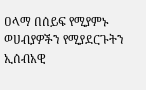ዐላማ በሰይፍ የሚያምኑ ወሀብያዎችን የሚያደርጉትን ኢሰብአዊ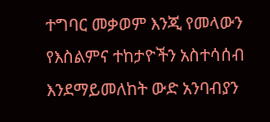ተግባር መቃወም እንጂ የመላውን የእስልምና ተከታዮችን አስተሳሰብ እንደማይመለከት ውድ አንባብያን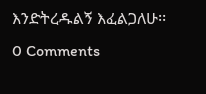እንድትረዱልኝ እፈልጋለሁ፡፡
0 Comments